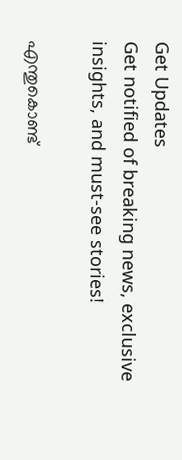Get Updates
Get notified of breaking news, exclusive insights, and must-see stories!

എന്തുകൊണ്ട്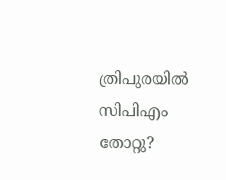ത്രിപുരയില്‍ സിപിഎം തോറ്റു?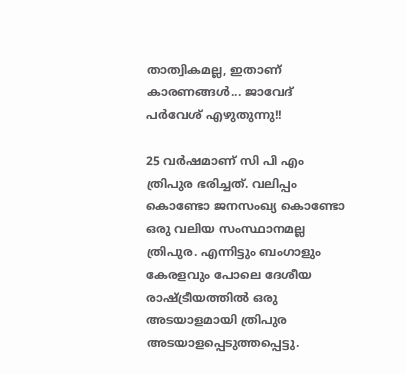താത്വികമല്ല, ഇതാണ് കാരണങ്ങൾ... ജാവേദ് പർവേശ് എഴുതുന്നു!!

25 വര്‍ഷമാണ് സി പി എം ത്രിപുര ഭരിച്ചത്. വലിപ്പം കൊണ്ടോ ജനസംഖ്യ കൊണ്ടോ ഒരു വലിയ സംസ്ഥാനമല്ല ത്രിപുര. എന്നിട്ടും ബംഗാളും കേരളവും പോലെ ദേശീയ രാഷ്ട്രീയത്തിൽ ഒരു അടയാളമായി ത്രിപുര അടയാളപ്പെടുത്തപ്പെട്ടു.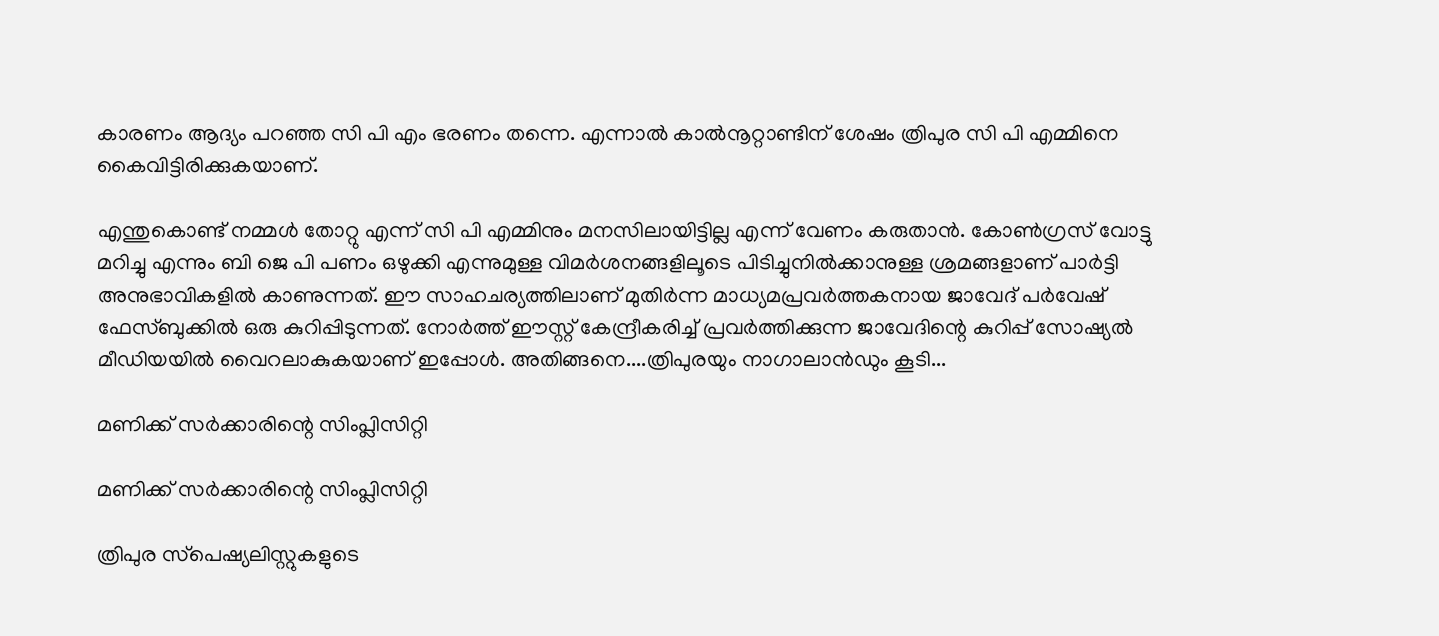കാരണം ആദ്യം പറഞ്ഞ സി പി എം ഭരണം തന്നെ. എന്നാല്‍ കാൽനൂറ്റാണ്ടിന് ശേഷം ത്രിപുര സി പി എമ്മിനെ കൈവിട്ടിരിക്കുകയാണ്.

എന്തുകൊണ്ട് നമ്മൾ തോറ്റു എന്ന് സി പി എമ്മിനും മനസിലായിട്ടില്ല എന്ന് വേണം കരുതാൻ. കോൺഗ്രസ് വോട്ടു മറിച്ചു എന്നും ബി ജെ പി പണം ഒഴുക്കി എന്നുമുള്ള വിമർശനങ്ങളിലൂടെ പിടിച്ചുനിൽക്കാനുള്ള ശ്രമങ്ങളാണ് പാർട്ടി അനുഭാവികളിൽ കാണുന്നത്. ഈ സാഹചര്യത്തിലാണ് മുതിര്‍ന്ന മാധ്യമപ്രവര്‍ത്തകനായ ജാവേദ് പര്‍വേഷ് ഫേസ്ബുക്കിൽ ഒരു കുറിപ്പിടുന്നത്. നോർത്ത് ഈസ്റ്റ് കേന്ദ്രീകരിച്ച് പ്രവര്‍ത്തിക്കുന്ന ജാവേദിന്റെ കുറിപ്പ് സോഷ്യൽ മീഡിയയിൽ വൈറലാകുകയാണ് ഇപ്പോൾ. അതിങ്ങനെ....ത്രിപുരയും നാഗാലാൻഡും കൂടി...

മണിക്ക് സർക്കാരിന്റെ സിംപ്ലിസിറ്റി

മണിക്ക് സർക്കാരിന്റെ സിംപ്ലിസിറ്റി

ത്രിപുര സ്‌പെഷ്യലിസ്റ്റുകളുടെ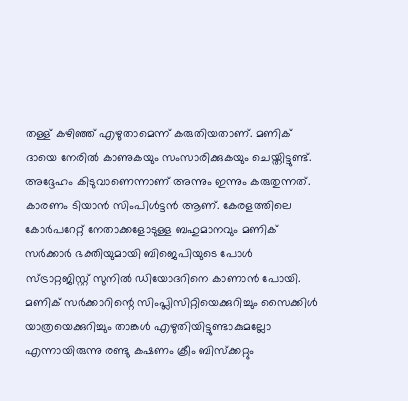തള്ള് കഴിഞ്ഞ് എഴുതാമെന്ന് കരുതിയതാണ്. മണിക് ദായെ നേരില്‍ കാണുകയും സംസാരിക്കുകയും ചെയ്തിട്ടുണ്ട്. അദ്ദേഹം കിടുവാണെന്നാണ് അന്നും ഇന്നും കരുതുന്നത്. കാരണം ടിയാന്‍ സിംപിള്‍ട്ടന്‍ ആണ്. കേരളത്തിലെ കോര്‍പറേറ്റ് നേതാക്കളോടുള്ള ബഹുമാനവും മണിക് സര്‍ക്കാര്‍ ഭക്തിയുമായി ബിജെപിയുടെ പോള്‍ സ്ട്രാറ്റജിസ്റ്റ് സുനില്‍ ഡിയോദറിനെ കാണാൻ പോയി. മണിക് സര്‍ക്കാറിന്റെ സിംപ്ലിസിറ്റിയെക്കുറിച്ചും സൈക്കിള്‍ യാത്രയെക്കുറിച്ചും താങ്കള്‍ എഴുതിയിട്ടുണ്ടാകുമല്ലോ എന്നായിരുന്നു രണ്ടു കഷണം ക്രീം ബിസ്‌ക്കറ്റും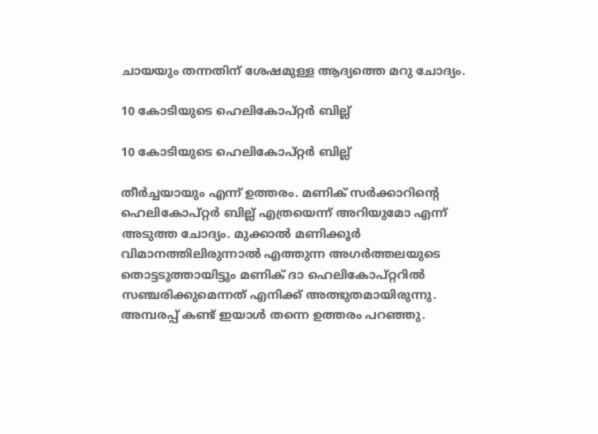ചായയും തന്നതിന് ശേഷമുള്ള ആദ്യത്തെ മറു ചോദ്യം.

10 കോടിയുടെ ഹെലികോപ്റ്റര്‍ ബില്ല്

10 കോടിയുടെ ഹെലികോപ്റ്റര്‍ ബില്ല്

തീര്‍ച്ചയായും എന്ന് ഉത്തരം. മണിക് സർക്കാറിന്റെ ഹെലികോപ്റ്റര്‍ ബില്ല് എത്രയെന്ന് അറിയുമോ എന്ന് അടുത്ത ചോദ്യം. മുക്കാല്‍ മണിക്കൂര്‍ വിമാനത്തിലിരുന്നാല്‍ എത്തുന്ന അഗര്‍ത്തലയുടെ തൊട്ടടുത്തായിട്ടും മണിക് ദാ ഹെലികോപ്റ്ററില്‍ സഞ്ചരിക്കുമെന്നത് എനിക്ക് അത്ഭുതമായിരുന്നു. അമ്പരപ്പ് കണ്ട് ഇയാള്‍ തന്നെ ഉത്തരം പറഞ്ഞു.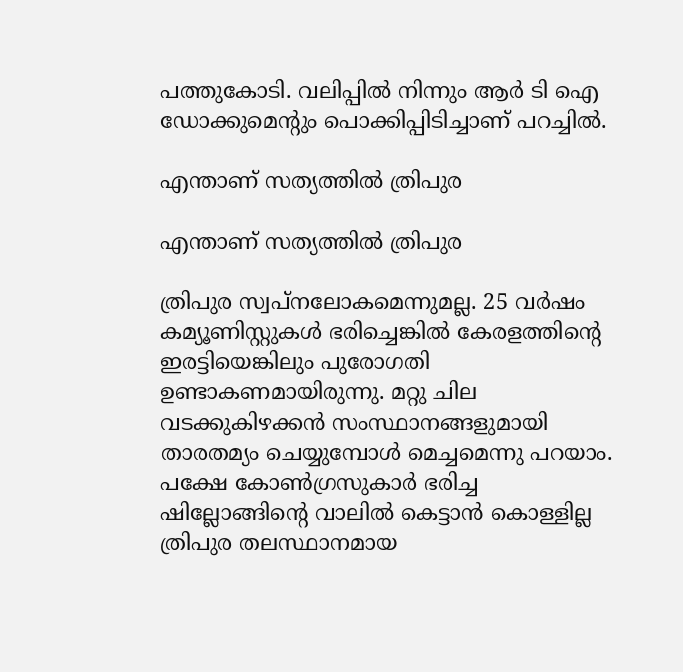പത്തുകോടി. വലിപ്പില്‍ നിന്നും ആര്‍ ടി ഐ ഡോക്കുമെന്റും പൊക്കിപ്പിടിച്ചാണ് പറച്ചില്‍.

എന്താണ് സത്യത്തിൽ ത്രിപുര

എന്താണ് സത്യത്തിൽ ത്രിപുര

ത്രിപുര സ്വപ്നലോകമെന്നുമല്ല. 25 വര്‍ഷം കമ്യൂണിസ്റ്റുകള്‍ ഭരിച്ചെങ്കില്‍ കേരളത്തിന്റെ ഇരട്ടിയെങ്കിലും പുരോഗതി ഉണ്ടാകണമായിരുന്നു. മറ്റു ചില വടക്കുകിഴക്കന്‍ സംസ്ഥാനങ്ങളുമായി താരതമ്യം ചെയ്യുമ്പോള്‍ മെച്ചമെന്നു പറയാം. പക്ഷേ കോൺഗ്രസുകാര്‍ ഭരിച്ച ഷില്ലോങ്ങിന്റെ വാലില്‍ കെട്ടാന്‍ കൊള്ളില്ല ത്രിപുര തലസ്ഥാനമായ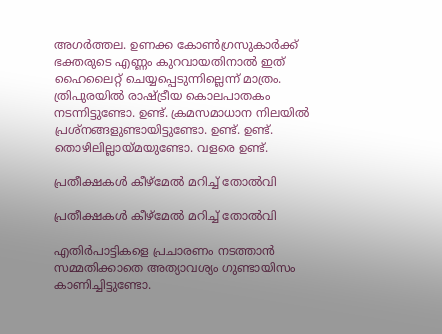അഗര്‍ത്തല. ഉണക്ക കോൺഗ്രസുകാര്‍ക്ക് ഭക്തരുടെ എണ്ണം കുറവായതിനാല്‍ ഇത് ഹൈലൈറ്റ് ചെയ്യപ്പെടുന്നില്ലെന്ന് മാത്രം. ത്രിപുരയില്‍ രാഷ്ട്രീയ കൊലപാതകം നടന്നിട്ടുണ്ടോ. ഉണ്ട്. ക്രമസമാധാന നിലയില്‍ പ്രശ്‌നങ്ങളുണ്ടായിട്ടുണ്ടോ. ഉണ്ട്. ഉണ്ട്. തൊഴിലില്ലായ്മയുണ്ടോ. വളരെ ഉണ്ട്.

പ്രതീക്ഷകൾ കീഴ്മേല്‍ മറിച്ച് തോല്‍വി

പ്രതീക്ഷകൾ കീഴ്മേല്‍ മറിച്ച് തോല്‍വി

എതിര്‍പാട്ടികളെ പ്രചാരണം നടത്താന്‍ സമ്മതിക്കാതെ അത്യാവശ്യം ഗുണ്ടായിസം കാണിച്ചിട്ടുണ്ടോ.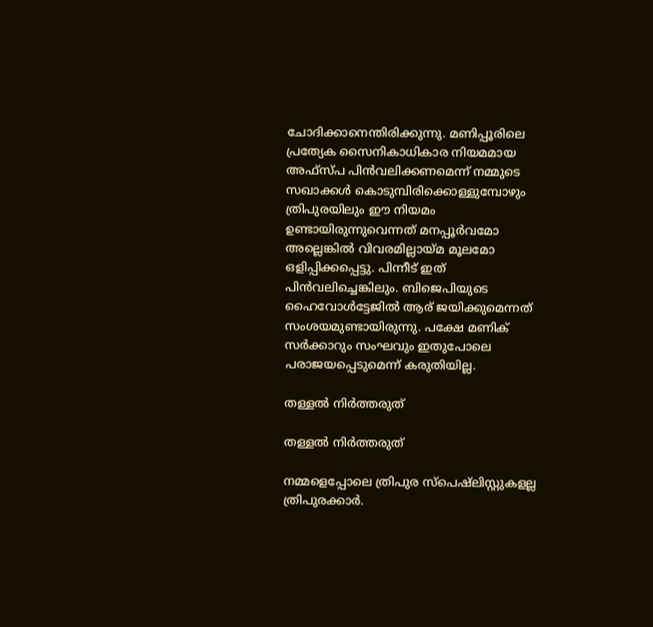ചോദിക്കാനെന്തിരിക്കുന്നു. മണിപ്പൂരിലെ പ്രത്യേക സൈനികാധികാര നിയമമായ അഫ്‌സ്പ പിന്‍വലിക്കണമെന്ന് നമ്മുടെ സഖാക്കള്‍ കൊടുമ്പിരിക്കൊള്ളുമ്പോഴും ത്രിപുരയിലും ഈ നിയമം ഉണ്ടായിരുന്നുവെന്നത് മനപ്പൂര്‍വമോ അല്ലെങ്കില്‍ വിവരമില്ലായ്മ മൂലമോ ഒളിപ്പിക്കപ്പെട്ടു. പിന്നീട് ഇത് പിന്‍വലിച്ചെങ്കിലും. ബിജെപിയുടെ ഹൈവോള്‍ട്ടേജില്‍ ആര് ജയിക്കുമെന്നത് സംശയമുണ്ടായിരുന്നു. പക്ഷേ മണിക് സര്‍ക്കാറും സംഘവും ഇതുപോലെ പരാജയപ്പെടുമെന്ന് കരുതിയില്ല.

തള്ളൽ നിര്‍ത്തരുത്

തള്ളൽ നിര്‍ത്തരുത്

നമ്മളെപ്പോലെ ത്രിപുര സ്‌പെഷ്‌ലിസ്റ്റുകളല്ല ത്രിപുരക്കാര്‍.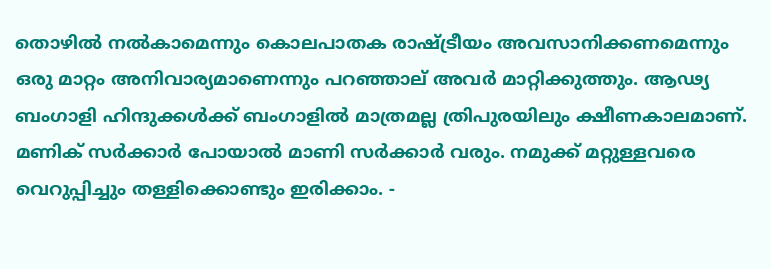തൊഴില്‍ നല്‍കാമെന്നും കൊലപാതക രാഷ്ട്രീയം അവസാനിക്കണമെന്നും ഒരു മാറ്റം അനിവാര്യമാണെന്നും പറഞ്ഞാല് അവര്‍ മാറ്റിക്കുത്തും. ആഢ്യ ബംഗാളി ഹിന്ദുക്കള്‍ക്ക് ബംഗാളില്‍ മാത്രമല്ല ത്രിപുരയിലും ക്ഷീണകാലമാണ്. മണിക് സര്‍ക്കാര്‍ പോയാല്‍ മാണി സര്‍ക്കാര്‍ വരും. നമുക്ക് മറ്റുള്ളവരെ വെറുപ്പിച്ചും തള്ളിക്കൊണ്ടും ഇരിക്കാം. -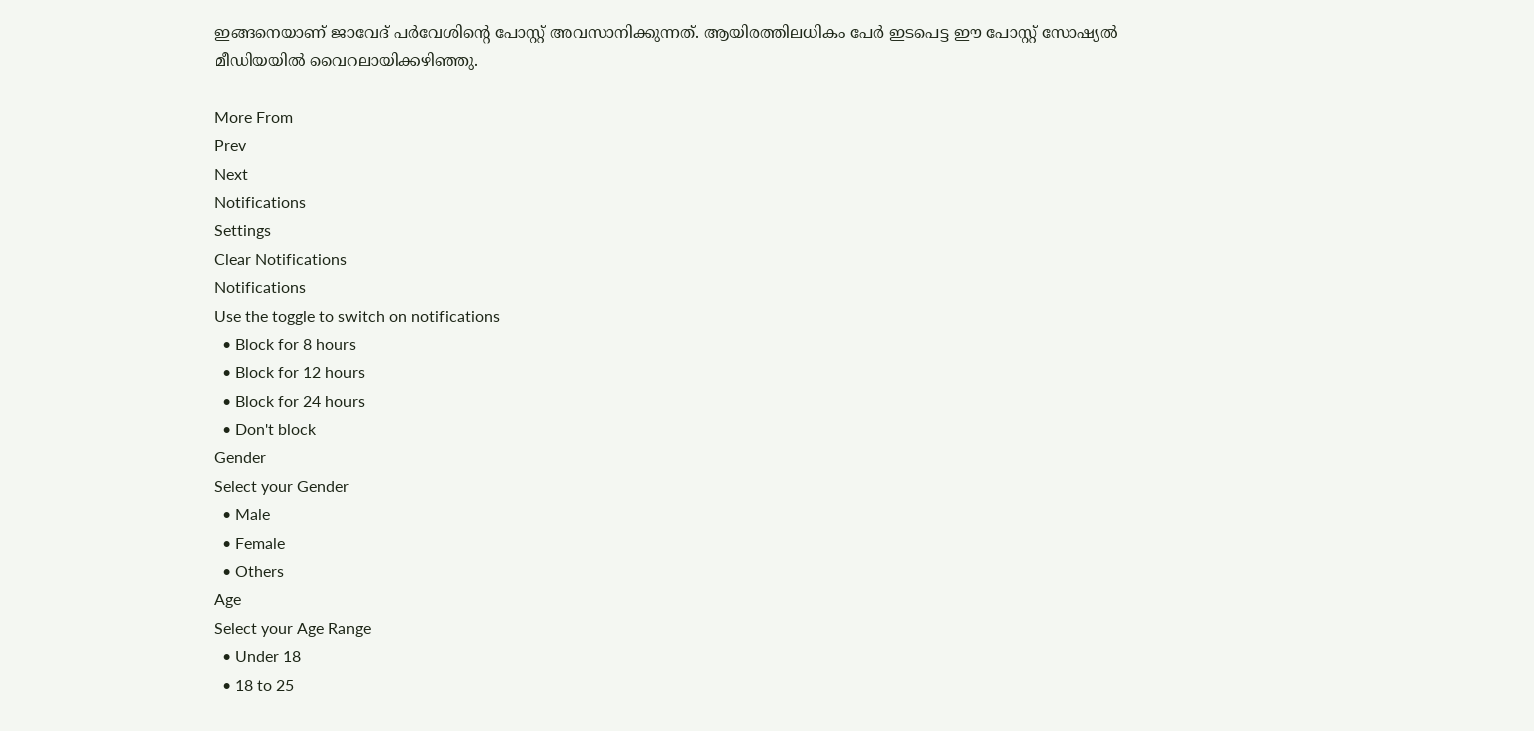ഇങ്ങനെയാണ് ജാവേദ് പർവേശിന്റെ പോസ്റ്റ് അവസാനിക്കുന്നത്. ആയിരത്തിലധികം പേര്‍ ഇടപെട്ട ഈ പോസ്റ്റ് സോഷ്യൽ മീഡിയയിൽ വൈറലായിക്കഴിഞ്ഞു.

More From
Prev
Next
Notifications
Settings
Clear Notifications
Notifications
Use the toggle to switch on notifications
  • Block for 8 hours
  • Block for 12 hours
  • Block for 24 hours
  • Don't block
Gender
Select your Gender
  • Male
  • Female
  • Others
Age
Select your Age Range
  • Under 18
  • 18 to 25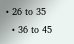• 26 to 35
  • 36 to 45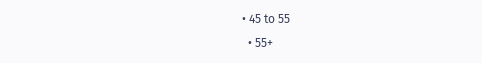• 45 to 55
  • 55+